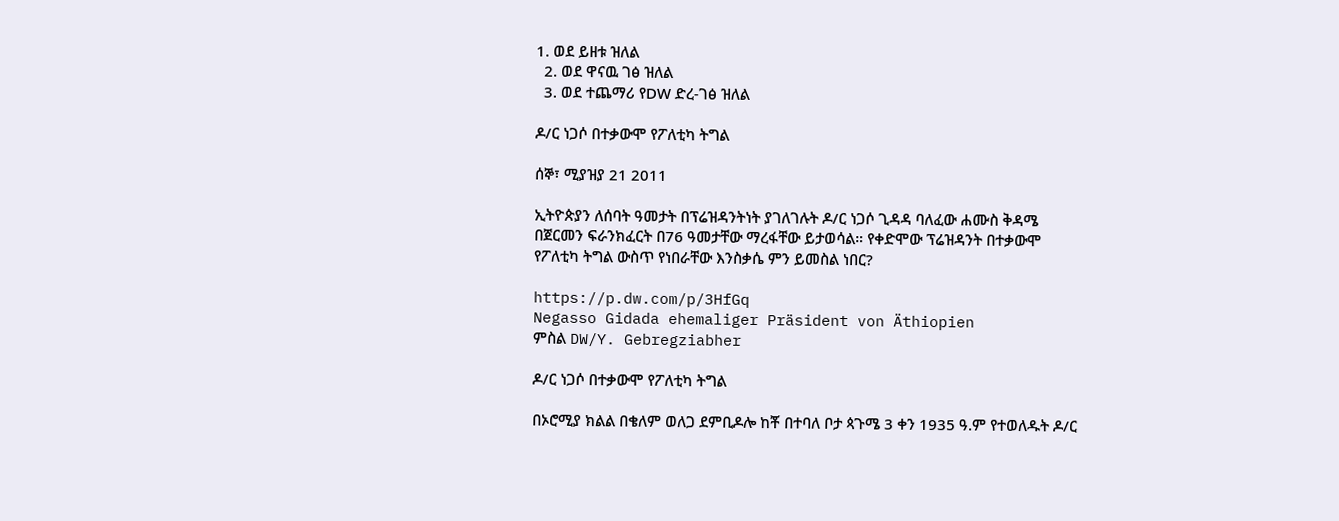1. ወደ ይዘቱ ዝለል
  2. ወደ ዋናዉ ገፅ ዝለል
  3. ወደ ተጨማሪ የDW ድረ-ገፅ ዝለል

ዶ/ር ነጋሶ በተቃውሞ የፖለቲካ ትግል

ሰኞ፣ ሚያዝያ 21 2011

ኢትዮጵያን ለሰባት ዓመታት በፕሬዝዳንትነት ያገለገሉት ዶ/ር ነጋሶ ጊዳዳ ባለፈው ሐሙስ ቅዳሜ  በጀርመን ፍራንክፈርት በ76 ዓመታቸው ማረፋቸው ይታወሳል። የቀድሞው ፕሬዝዳንት በተቃውሞ የፖለቲካ ትግል ውስጥ የነበራቸው እንስቃሴ ምን ይመስል ነበር?

https://p.dw.com/p/3HfGq
Negasso Gidada ehemaliger Präsident von Äthiopien
ምስል DW/Y. Gebregziabher

ዶ/ር ነጋሶ በተቃውሞ የፖለቲካ ትግል

በኦሮሚያ ክልል በቄለም ወለጋ ደምቢዶሎ ከቾ በተባለ ቦታ ጳጉሜ 3 ቀን 1935 ዓ.ም የተወለዱት ዶ/ር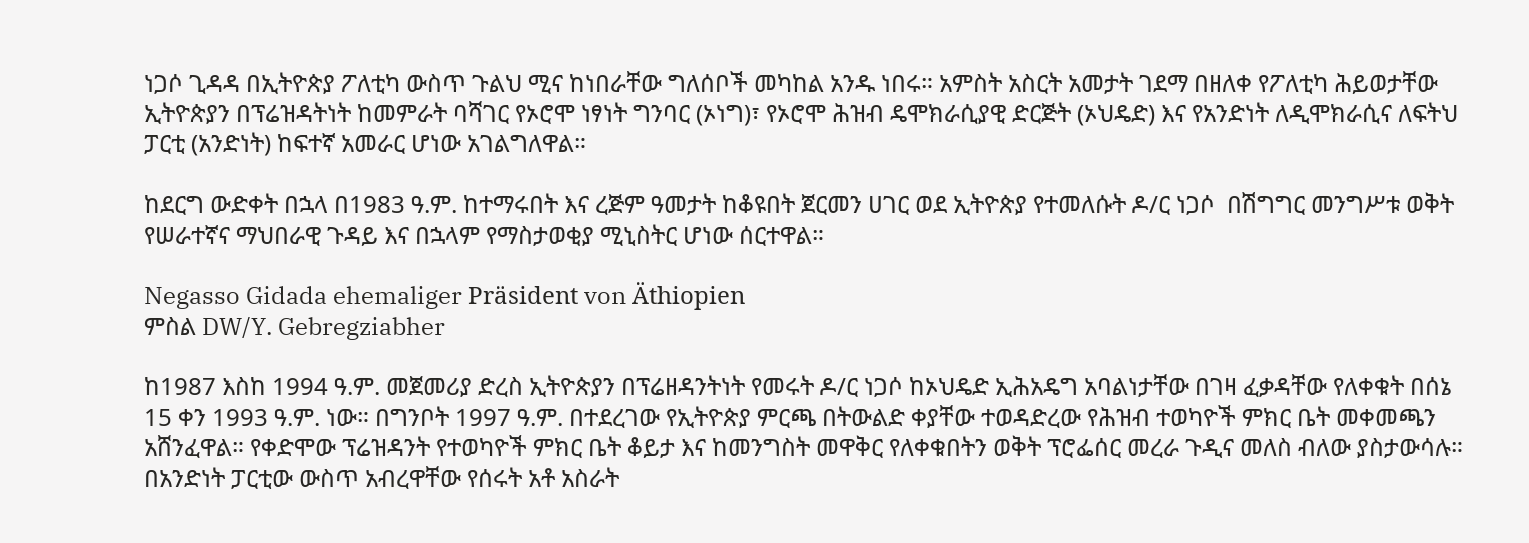ነጋሶ ጊዳዳ በኢትዮጵያ ፖለቲካ ውስጥ ጉልህ ሚና ከነበራቸው ግለሰቦች መካከል አንዱ ነበሩ። አምስት አስርት አመታት ገደማ በዘለቀ የፖለቲካ ሕይወታቸው ኢትዮጵያን በፕሬዝዳትነት ከመምራት ባሻገር የኦሮሞ ነፃነት ግንባር (ኦነግ)፣ የኦሮሞ ሕዝብ ዴሞክራሲያዊ ድርጅት (ኦህዴድ) እና የአንድነት ለዲሞክራሲና ለፍትህ ፓርቲ (አንድነት) ከፍተኛ አመራር ሆነው አገልግለዋል።

ከደርግ ውድቀት በኋላ በ1983 ዓ.ም. ከተማሩበት እና ረጅም ዓመታት ከቆዩበት ጀርመን ሀገር ወደ ኢትዮጵያ የተመለሱት ዶ/ር ነጋሶ  በሽግግር መንግሥቱ ወቅት የሠራተኛና ማህበራዊ ጉዳይ እና በኋላም የማስታወቂያ ሚኒስትር ሆነው ሰርተዋል።

Negasso Gidada ehemaliger Präsident von Äthiopien
ምስል DW/Y. Gebregziabher

ከ1987 እስከ 1994 ዓ.ም. መጀመሪያ ድረስ ኢትዮጵያን በፕሬዘዳንትነት የመሩት ዶ/ር ነጋሶ ከኦህዴድ ኢሕአዴግ አባልነታቸው በገዛ ፈቃዳቸው የለቀቁት በሰኔ 15 ቀን 1993 ዓ.ም. ነው። በግንቦት 1997 ዓ.ም. በተደረገው የኢትዮጵያ ምርጫ በትውልድ ቀያቸው ተወዳድረው የሕዝብ ተወካዮች ምክር ቤት መቀመጫን አሸንፈዋል። የቀድሞው ፕሬዝዳንት የተወካዮች ምክር ቤት ቆይታ እና ከመንግስት መዋቅር የለቀቁበትን ወቅት ፕሮፌሰር መረራ ጉዲና መለስ ብለው ያስታውሳሉ። በአንድነት ፓርቲው ውስጥ አብረዋቸው የሰሩት አቶ አስራት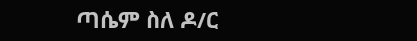ጣሴም ስለ ዶ/ር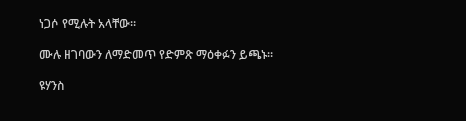ነጋሶ የሚሉት አላቸው።

ሙሉ ዘገባውን ለማድመጥ የድምጽ ማዕቀፉን ይጫኑ።

ዩሃንስ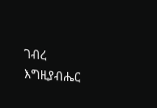ገብረ እግዚያብሔር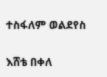ተስፋለም ወልደየስ

እሸቴ በቀለ